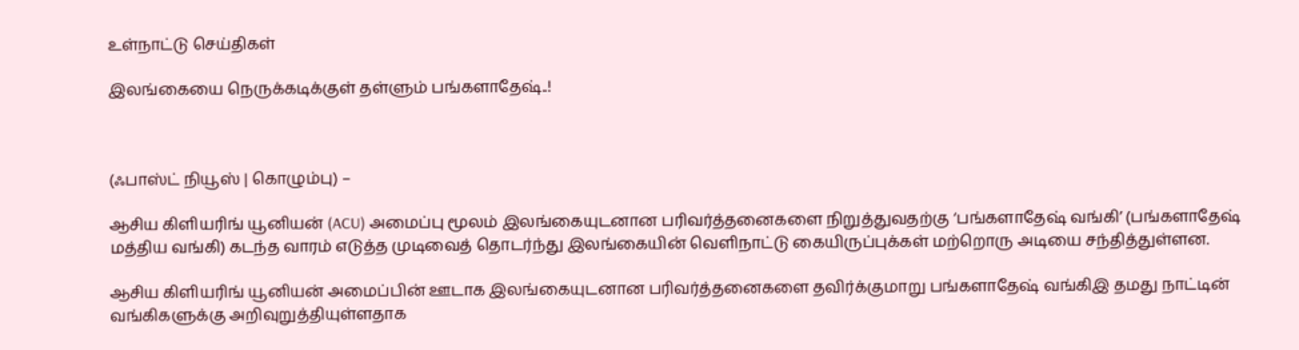உள்நாட்டு செய்திகள்

இலங்கையை நெருக்கடிக்குள் தள்ளும் பங்களாதேஷ்..!



(ஃபாஸ்ட் நியூஸ் | கொழும்பு) –

ஆசிய கிளியரிங் யூனியன் (ACU) அமைப்பு மூலம் இலங்கையுடனான பரிவர்த்தனைகளை நிறுத்துவதற்கு ‘பங்களாதேஷ் வங்கி’ (பங்களாதேஷ் மத்திய வங்கி) கடந்த வாரம் எடுத்த முடிவைத் தொடர்ந்து இலங்கையின் வெளிநாட்டு கையிருப்புக்கள் மற்றொரு அடியை சந்தித்துள்ளன.

ஆசிய கிளியரிங் யூனியன் அமைப்பின் ஊடாக இலங்கையுடனான பரிவர்த்தனைகளை தவிர்க்குமாறு பங்களாதேஷ் வங்கிஇ தமது நாட்டின் வங்கிகளுக்கு அறிவுறுத்தியுள்ளதாக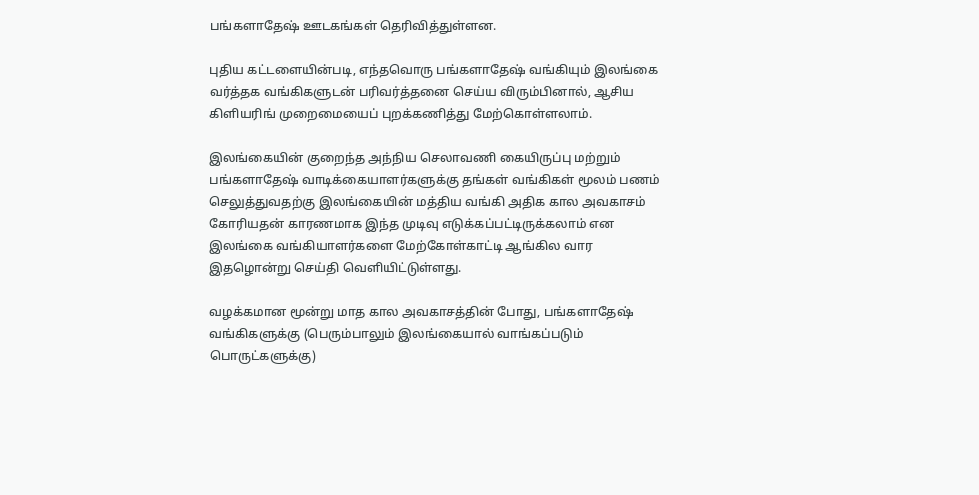பங்களாதேஷ் ஊடகங்கள் தெரிவித்துள்ளன.

புதிய கட்டளையின்படி, எந்தவொரு பங்களாதேஷ் வங்கியும் இலங்கை வர்த்தக வங்கிகளுடன் பரிவர்த்தனை செய்ய விரும்பினால், ஆசிய கிளியரிங் முறைமையைப் புறக்கணித்து மேற்கொள்ளலாம்.

இலங்கையின் குறைந்த அந்நிய செலாவணி கையிருப்பு மற்றும் பங்களாதேஷ் வாடிக்கையாளர்களுக்கு தங்கள் வங்கிகள் மூலம் பணம் செலுத்துவதற்கு இலங்கையின் மத்திய வங்கி அதிக கால அவகாசம் கோரியதன் காரணமாக இந்த முடிவு எடுக்கப்பட்டிருக்கலாம் என இலங்கை வங்கியாளர்களை மேற்கோள்காட்டி ஆங்கில வார இதழொன்று செய்தி வெளியிட்டுள்ளது.

வழக்கமான மூன்று மாத கால அவகாசத்தின் போது, பங்களாதேஷ் வங்கிகளுக்கு (பெரும்பாலும் இலங்கையால் வாங்கப்படும் பொருட்களுக்கு)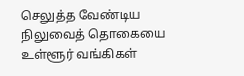செலுத்த வேண்டிய நிலுவைத் தொகையை உள்ளூர் வங்கிகள்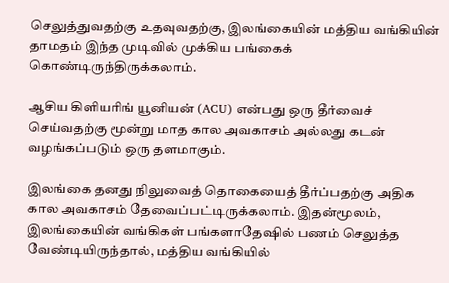செலுத்துவதற்கு உதவுவதற்கு, இலங்கையின் மத்திய வங்கியின் தாமதம் இந்த முடிவில் முக்கிய பங்கைக் கொண்டிருந்திருக்கலாம்.

ஆசிய கிளியரிங் யூனியன் (ACU) என்பது ஒரு தீர்வைச் செய்வதற்கு மூன்று மாத கால அவகாசம் அல்லது கடன் வழங்கப்படும் ஒரு தளமாகும்.

இலங்கை தனது நிலுவைத் தொகையைத் தீர்ப்பதற்கு அதிக கால அவகாசம் தேவைப்பட்டிருக்கலாம். இதன்மூலம், இலங்கையின் வங்கிகள் பங்களாதேஷில் பணம் செலுத்த வேண்டியிருந்தால், மத்திய வங்கியில்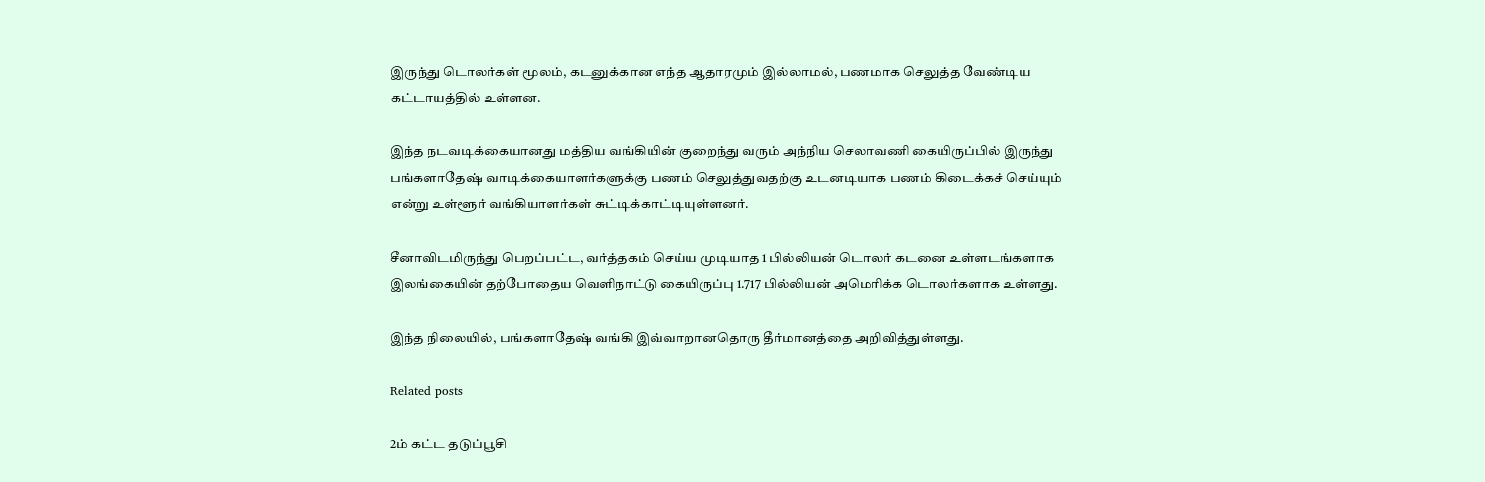இருந்து டொலர்கள் மூலம், கடனுக்கான எந்த ஆதாரமும் இல்லாமல், பணமாக செலுத்த வேண்டிய கட்டாயத்தில் உள்ளன.

இந்த நடவடிக்கையானது மத்திய வங்கியின் குறைந்து வரும் அந்நிய செலாவணி கையிருப்பில் இருந்து பங்களாதேஷ் வாடிக்கையாளர்களுக்கு பணம் செலுத்துவதற்கு உடனடியாக பணம் கிடைக்கச் செய்யும் என்று உள்ளூர் வங்கியாளர்கள் சுட்டிக்காட்டியுள்ளனர்.

சீனாவிடமிருந்து பெறப்பட்ட, வர்த்தகம் செய்ய முடியாத 1 பில்லியன் டொலர் கடனை உள்ளடங்களாக இலங்கையின் தற்போதைய வெளிநாட்டு கையிருப்பு 1.717 பில்லியன் அமெரிக்க டொலர்களாக உள்ளது.

இந்த நிலையில், பங்களாதேஷ் வங்கி இவ்வாறானதொரு தீர்மானத்தை அறிவித்துள்ளது.

Related posts

2ம் கட்ட தடுப்பூசி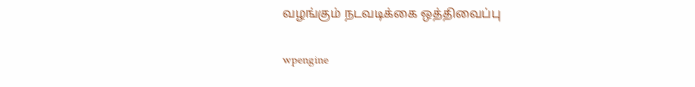வழங்கும் நடவடிக்கை ஒத்திவைப்பு

wpengine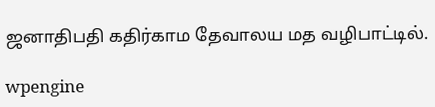ஜனாதிபதி கதிர்காம தேவாலய மத வழிபாட்டில்.

wpengine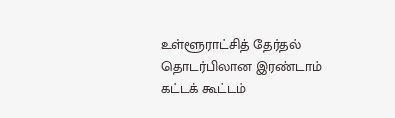உள்ளூராட்சித் தேர்தல் தொடர்பிலான இரண்டாம் கட்டக் கூட்டம்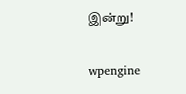இன்று!

wpengine